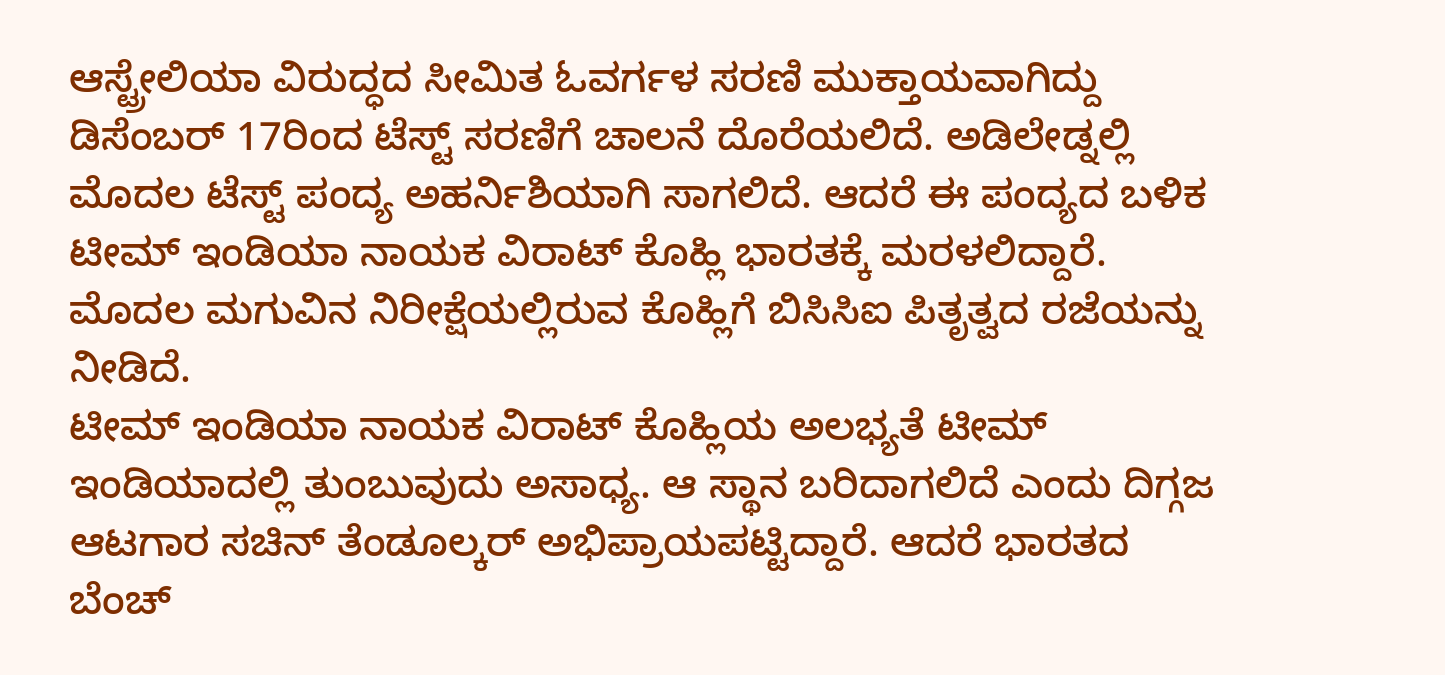ಆಸ್ಟ್ರೇಲಿಯಾ ವಿರುದ್ಧದ ಸೀಮಿತ ಓವರ್ಗಳ ಸರಣಿ ಮುಕ್ತಾಯವಾಗಿದ್ದು ಡಿಸೆಂಬರ್ 17ರಿಂದ ಟೆಸ್ಟ್ ಸರಣಿಗೆ ಚಾಲನೆ ದೊರೆಯಲಿದೆ. ಅಡಿಲೇಡ್ನಲ್ಲಿ ಮೊದಲ ಟೆಸ್ಟ್ ಪಂದ್ಯ ಅಹರ್ನಿಶಿಯಾಗಿ ಸಾಗಲಿದೆ. ಆದರೆ ಈ ಪಂದ್ಯದ ಬಳಿಕ ಟೀಮ್ ಇಂಡಿಯಾ ನಾಯಕ ವಿರಾಟ್ ಕೊಹ್ಲಿ ಭಾರತಕ್ಕೆ ಮರಳಲಿದ್ದಾರೆ. ಮೊದಲ ಮಗುವಿನ ನಿರೀಕ್ಷೆಯಲ್ಲಿರುವ ಕೊಹ್ಲಿಗೆ ಬಿಸಿಸಿಐ ಪಿತೃತ್ವದ ರಜೆಯನ್ನು ನೀಡಿದೆ.
ಟೀಮ್ ಇಂಡಿಯಾ ನಾಯಕ ವಿರಾಟ್ ಕೊಹ್ಲಿಯ ಅಲಭ್ಯತೆ ಟೀಮ್ ಇಂಡಿಯಾದಲ್ಲಿ ತುಂಬುವುದು ಅಸಾಧ್ಯ. ಆ ಸ್ಥಾನ ಬರಿದಾಗಲಿದೆ ಎಂದು ದಿಗ್ಗಜ ಆಟಗಾರ ಸಚಿನ್ ತೆಂಡೂಲ್ಕರ್ ಅಭಿಪ್ರಾಯಪಟ್ಟಿದ್ದಾರೆ. ಆದರೆ ಭಾರತದ ಬೆಂಚ್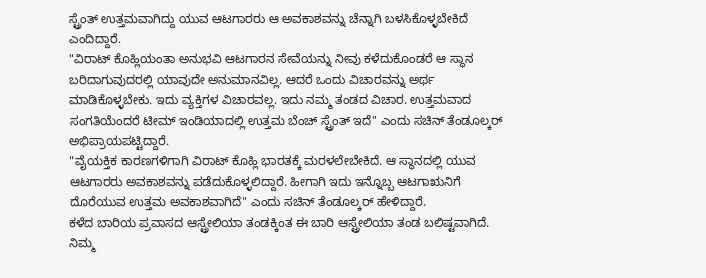ಸ್ಟ್ರೆಂತ್ ಉತ್ತಮವಾಗಿದ್ದು ಯುವ ಆಟಗಾರರು ಆ ಅವಕಾಶವನ್ನು ಚೆನ್ನಾಗಿ ಬಳಸಿಕೊಳ್ಳಬೇಕಿದೆ ಎಂದಿದ್ದಾರೆ.
"ವಿರಾಟ್ ಕೊಹ್ಲಿಯಂತಾ ಅನುಭವಿ ಆಟಗಾರನ ಸೇವೆಯನ್ನು ನೀವು ಕಳೆದುಕೊಂಡರೆ ಆ ಸ್ಥಾನ ಬರಿದಾಗುವುದರಲ್ಲಿ ಯಾವುದೇ ಅನುಮಾನವಿಲ್ಲ. ಆದರೆ ಒಂದು ವಿಚಾರವನ್ನು ಅರ್ಥ ಮಾಡಿಕೊಳ್ಳಬೇಕು. ಇದು ವ್ಯಕ್ತಿಗಳ ವಿಚಾರವಲ್ಲ. ಇದು ನಮ್ಮ ತಂಡದ ವಿಚಾರ. ಉತ್ತಮವಾದ ಸಂಗತಿಯೆಂದರೆ ಟೀಮ್ ಇಂಡಿಯಾದಲ್ಲಿ ಉತ್ತಮ ಬೆಂಚ್ ಸ್ಟ್ರೆಂತ್ ಇದೆ" ಎಂದು ಸಚಿನ್ ತೆಂಡೂಲ್ಕರ್ ಅಭಿಪ್ರಾಯಪಟ್ಟಿದ್ದಾರೆ.
"ವೈಯಕ್ತಿಕ ಕಾರಣಗಳಿಗಾಗಿ ವಿರಾಟ್ ಕೊಹ್ಲಿ ಭಾರತಕ್ಕೆ ಮರಳಲೇಬೇಕಿದೆ. ಆ ಸ್ಥಾನದಲ್ಲಿ ಯುವ ಆಟಗಾರರು ಅವಕಾಶವನ್ನು ಪಡೆದುಕೊಳ್ಳಲಿದ್ದಾರೆ. ಹೀಗಾಗಿ ಇದು ಇನ್ನೊಬ್ಬ ಆಟಗಾಋನಿಗೆ ದೊರೆಯುವ ಉತ್ತಮ ಅವಕಾಶವಾಗಿದೆ" ಎಂದು ಸಚಿನ್ ತೆಂಡೂಲ್ಕರ್ ಹೇಳಿದ್ದಾರೆ.
ಕಳೆದ ಬಾರಿಯ ಪ್ರವಾಸದ ಆಸ್ಟ್ರೇಲಿಯಾ ತಂಡಕ್ಕಿಂತ ಈ ಬಾರಿ ಆಸ್ಟ್ರೇಲಿಯಾ ತಂಡ ಬಲಿಷ್ಟವಾಗಿದೆ. ನಿಮ್ಮ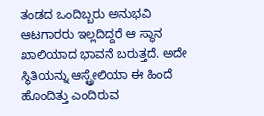ತಂಡದ ಒಂದಿಬ್ಬರು ಅನುಭವಿ ಆಟಗಾರರು ಇಲ್ಲದಿದ್ದರೆ ಆ ಸ್ಥಾನ ಖಾಲಿಯಾದ ಭಾವನೆ ಬರುತ್ತದೆ. ಅದೇ ಸ್ಥಿತಿಯನ್ನು ಆಸ್ಟ್ರೇಲಿಯಾ ಈ ಹಿಂದೆ ಹೊಂದಿತ್ತು ಎಂದಿರುವ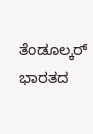ತೆಂಡೂಲ್ಕರ್ ಭಾರತದ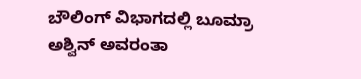ಬೌಲಿಂಗ್ ವಿಭಾಗದಲ್ಲಿ ಬೂಮ್ರಾ ಅಶ್ವಿನ್ ಅವರಂತಾ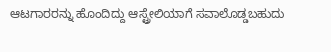ಆಟಗಾರರನ್ನು ಹೊಂದಿದ್ದು ಆಸ್ಟ್ರೇಲಿಯಾಗೆ ಸವಾಲೊಡ್ಡಬಹುದು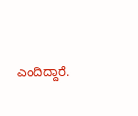ಎಂದಿದ್ದಾರೆ.